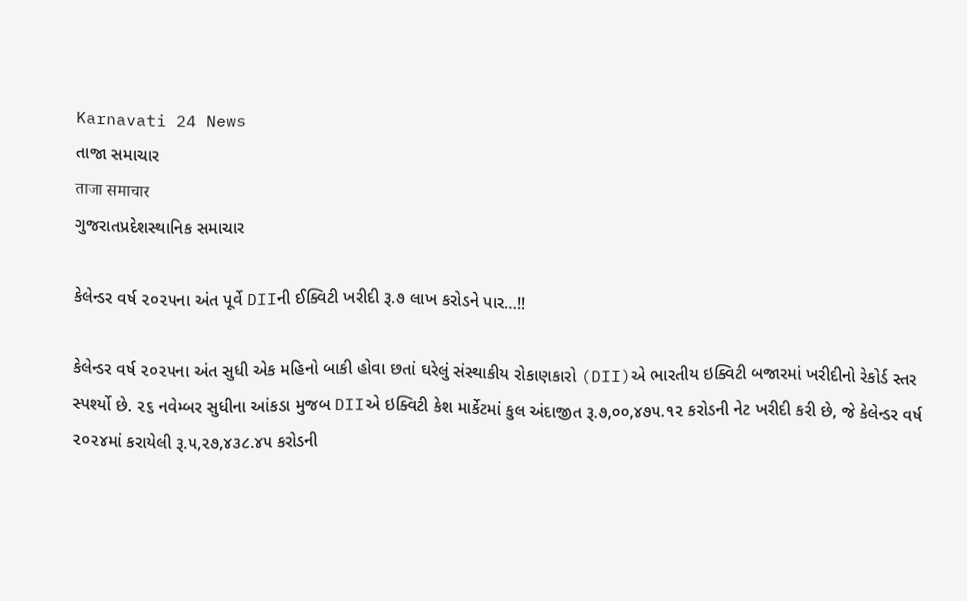Karnavati 24 News
તાજા સમાચાર
ताजा समाचार
ગુજરાતપ્રદેશસ્થાનિક સમાચાર

કેલેન્ડર વર્ષ ૨૦૨૫ના અંત પૂર્વે DIIની ઈક્વિટી ખરીદી રૂ.૭ લાખ કરોડને પાર…!!

કેલેન્ડર વર્ષ ૨૦૨૫ના અંત સુધી એક મહિનો બાકી હોવા છતાં ઘરેલું સંસ્થાકીય રોકાણકારો (DII)એ ભારતીય ઇક્વિટી બજારમાં ખરીદીનો રેકોર્ડ સ્તર સ્પર્શ્યો છે. ૨૬ નવેમ્બર સુધીના આંકડા મુજબ DIIએ ઇક્વિટી કેશ માર્કેટમાં કુલ અંદાજીત રૂ.૭,૦૦,૪૭૫.૧૨ કરોડની નેટ ખરીદી કરી છે, જે કેલેન્ડર વર્ષ ૨૦૨૪માં કરાયેલી રૂ.૫,૨૭,૪૩૮.૪૫ કરોડની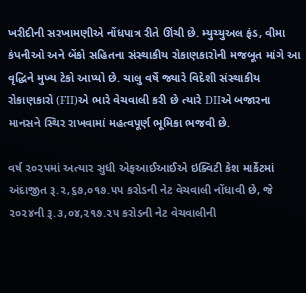ખરીદીની સરખામણીએ નોંધપાત્ર રીતે ઊંચી છે. મ્યુચ્યુઅલ ફંડ, વીમા કંપનીઓ અને બેંકો સહિતના સંસ્થાકીય રોકાણકારોની મજબૂત માંગે આ વૃદ્ધિને મુખ્ય ટેકો આપ્યો છે. ચાલુ વર્ષે જ્યારે વિદેશી સંસ્થાકીય રોકાણકારો (FII)એ ભારે વેચવાલી કરી છે ત્યારે DIIએ બજારના માનસને સ્થિર રાખવામાં મહત્વપૂર્ણ ભૂમિકા ભજવી છે.

વર્ષ ૨૦૨૫માં અત્યાર સુધી એફઆઈઆઈએ ઇક્વિટી કેશ માર્કેટમાં અંદાજીત રૂ.૨,૬૭,૦૧૭.૫૫ કરોડની નેટ વેચવાલી નોંધાવી છે, જે  ૨૦૨૪ની રૂ.૩,૦૪,૨૧૭.૨૫ કરોડની નેટ વેચવાલીની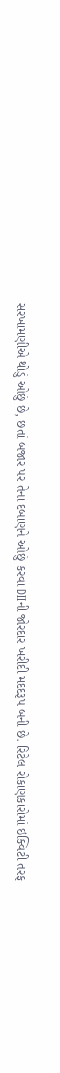સરખામણીએ થોડું ઓછું છે, છતાં બજાર પર તેના દબાણને ઓછું કરવા DIIની જોરદાર ખરીદી મદદરૂપ બની છે. રિટેલ રોકાણકારોમાં ઇક્વિટી તરફ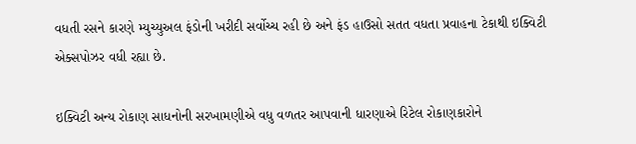વધતી રસને કારણે મ્યુચ્યુઅલ ફંડોની ખરીદી સર્વોચ્ચ રહી છે અને ફંડ હાઉસો સતત વધતા પ્રવાહના ટેકાથી ઇક્વિટી એક્સપોઝર વધી રહ્યા છે.

ઇક્વિટી અન્ય રોકાણ સાધનોની સરખામણીએ વધુ વળતર આપવાની ધારણાએ રિટેલ રોકાણકારોને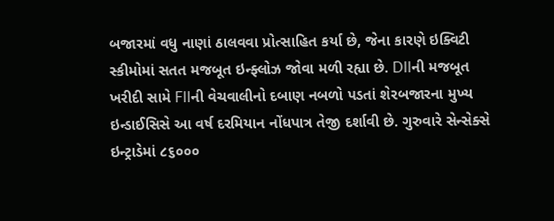બજારમાં વધુ નાણાં ઠાલવવા પ્રોત્સાહિત કર્યા છે, જેના કારણે ઇક્વિટી સ્કીમોમાં સતત મજબૂત ઇન્ફ્લોઝ જોવા મળી રહ્યા છે. DIIની મજબૂત ખરીદી સામે FIIની વેચવાલીનો દબાણ નબળો પડતાં શેરબજારના મુખ્ય ઇન્ડાઈસિસે આ વર્ષ દરમિયાન નોંધપાત્ર તેજી દર્શાવી છે. ગુરુવારે સેન્સેક્સે ઇન્ટ્રાડેમાં ૮૬૦૦૦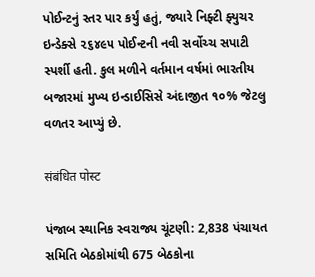પોઈન્ટનું સ્તર પાર કર્યું હતું, જ્યારે નિફ્ટી ફ્યુચર ઇન્ડેક્સે ૨૬૪૯૫ પોઈન્ટની નવી સર્વોચ્ચ સપાટી સ્પર્શી હતી. કુલ મળીને વર્તમાન વર્ષમાં ભારતીય બજારમાં મુખ્ય ઇન્ડાઈસિસે અંદાજીત ૧૦% જેટલુ વળતર આપ્યું છે.

संबंधित पोस्ट

પંજાબ સ્થાનિક સ્વરાજ્ય ચૂંટણી: 2,838 પંચાયત સમિતિ બેઠકોમાંથી 675 બેઠકોના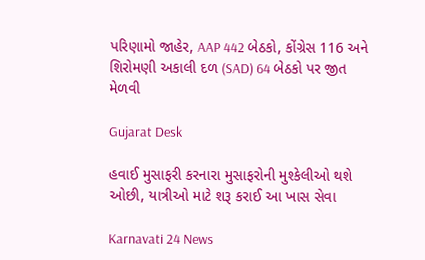પરિણામો જાહેર, AAP 442 બેઠકો, કોંગ્રેસ 116 અને શિરોમણી અકાલી દળ (SAD) 64 બેઠકો પર જીત મેળવી

Gujarat Desk

હવાઈ મુસાફરી કરનારા મુસાફરોની મુશ્કેલીઓ થશે ઓછી, યાત્રીઓ માટે શરૂ કરાઈ આ ખાસ સેવા

Karnavati 24 News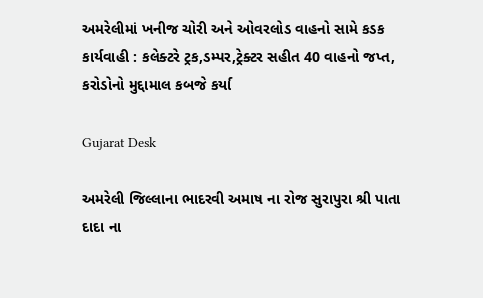અમરેલીમાં ખનીજ ચોરી અને ઓવરલોડ વાહનો સામે કડક કાર્યવાહી : કલેક્ટરે ટ્રક,ડમ્પર,ટ્રેક્ટર સહીત 40 વાહનો જપ્ત, કરોડોનો મુદ્દામાલ કબજે કર્યા

Gujarat Desk

અમરેલી જિલ્લાના ભાદરવી અમાષ ના રોજ સુરાપુરા શ્રી પાતા દાદા ના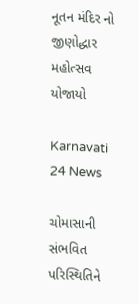નૂતન મંદિર નો જીણોદ્ધાર મહોત્સવ યોજાયો

Karnavati 24 News

ચોમાસાની સંભવિત પરિસ્થિતિને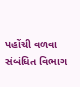પહોંચી વળવા સંબંધિત વિભાગ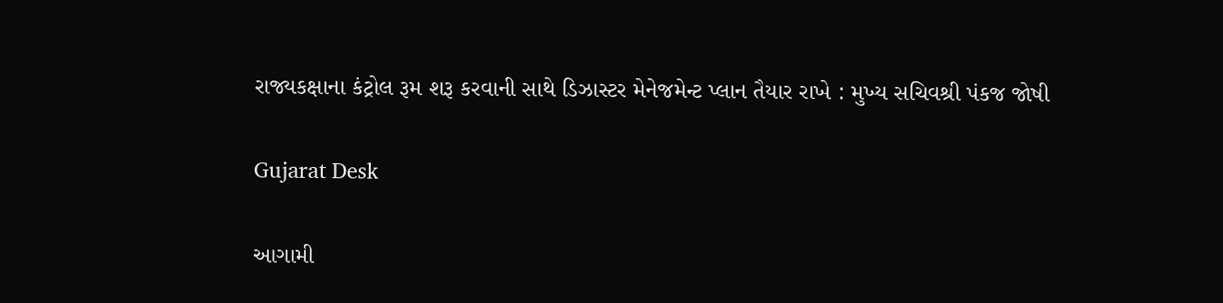રાજ્યકક્ષાના કંટ્રોલ રૂમ શરૂ કરવાની સાથે ડિઝાસ્ટર મેનેજમેન્ટ પ્લાન તૈયાર રાખે : મુખ્ય સચિવશ્રી પંકજ જોષી

Gujarat Desk

આગામી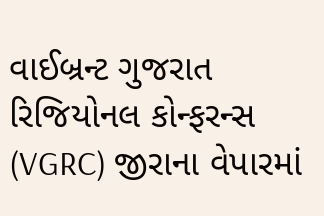વાઈબ્રન્ટ ગુજરાત રિજિયોનલ કોન્ફરન્સ (VGRC) જીરાના વેપારમાં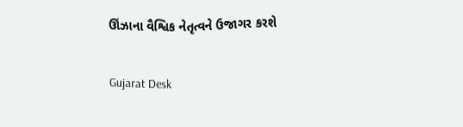ઊંઝાના વૈશ્વિક નેતૃત્વને ઉજાગર કરશે

Gujarat Desk